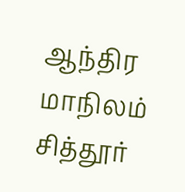ஆந்திர மாநிலம் சித்தூர்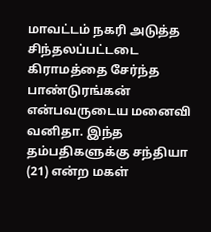மாவட்டம் நகரி அடுத்த சிந்தலப்பட்டடை கிராமத்தை சேர்ந்த பாண்டுரங்கன் என்பவருடைய மனைவி வனிதா. இந்த தம்பதிகளுக்கு சந்தியா (21) என்ற மகள்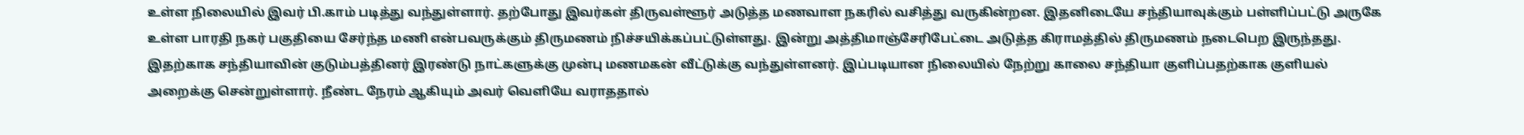உள்ள நிலையில் இவர் பி.காம் படித்து வந்துள்ளார். தற்போது இவர்கள் திருவள்ளூர் அடுத்த மணவாள நகரில் வசித்து வருகின்றன. இதனிடையே சந்தியாவுக்கும் பள்ளிப்பட்டு அருகே உள்ள பாரதி நகர் பகுதியை சேர்ந்த மணி என்பவருக்கும் திருமணம் நிச்சயிக்கப்பட்டுள்ளது. இன்று அத்திமாஞ்சேரிபேட்டை அடுத்த கிராமத்தில் திருமணம் நடைபெற இருந்தது.
இதற்காக சந்தியாவின் குடும்பத்தினர் இரண்டு நாட்களுக்கு முன்பு மணமகன் வீட்டுக்கு வந்துள்ளனர். இப்படியான நிலையில் நேற்று காலை சந்தியா குளிப்பதற்காக குளியல் அறைக்கு சென்றுள்ளார். நீண்ட நேரம் ஆகியும் அவர் வெளியே வராததால்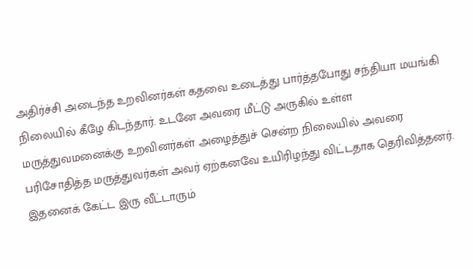அதிர்ச்சி அடைந்த உறவினர்கள் கதவை உடைத்து பார்த்தபோது சந்தியா மயங்கி நிலையில் கீழே கிடந்தார். உடனே அவரை மீட்டு அருகில் உள்ள மருத்துவமனைக்கு உறவினர்கள் அழைத்துச் சென்ற நிலையில் அவரை பரிசோதித்த மருத்துவர்கள் அவர் ஏற்கனவே உயிரிழந்து விட்டதாக தெரிவித்தனர். இதனைக் கேட்ட இரு வீட்டாரும்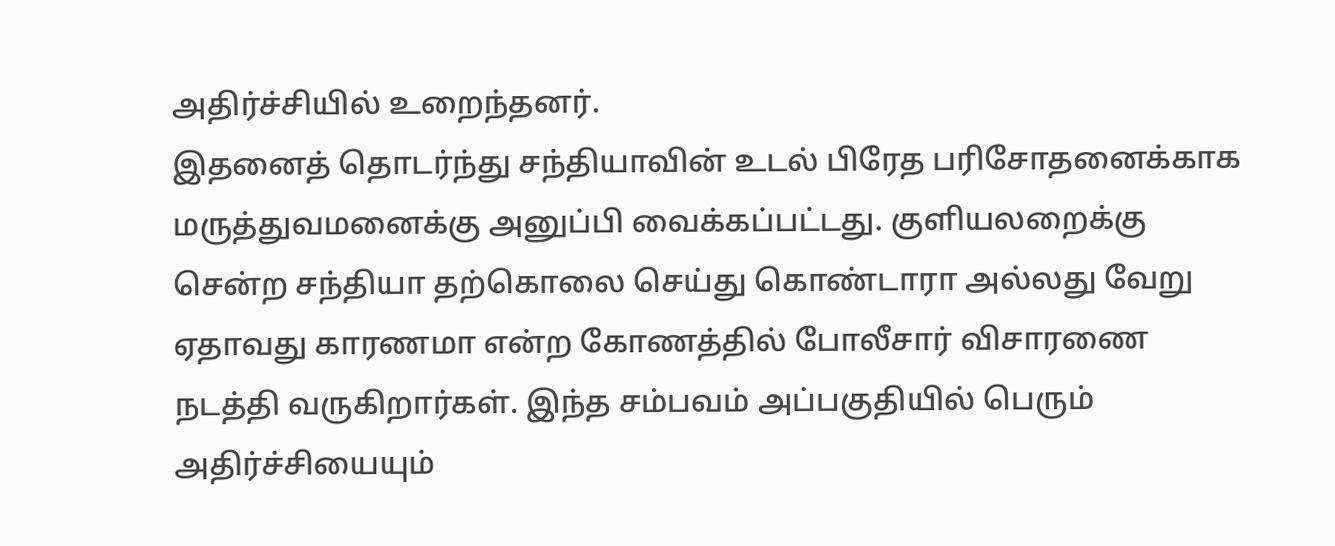அதிர்ச்சியில் உறைந்தனர்.
இதனைத் தொடர்ந்து சந்தியாவின் உடல் பிரேத பரிசோதனைக்காக மருத்துவமனைக்கு அனுப்பி வைக்கப்பட்டது. குளியலறைக்கு சென்ற சந்தியா தற்கொலை செய்து கொண்டாரா அல்லது வேறு ஏதாவது காரணமா என்ற கோணத்தில் போலீசார் விசாரணை நடத்தி வருகிறார்கள். இந்த சம்பவம் அப்பகுதியில் பெரும் அதிர்ச்சியையும்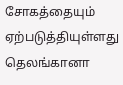சோகத்தையும் ஏற்படுத்தியுள்ளது
தெலங்கானா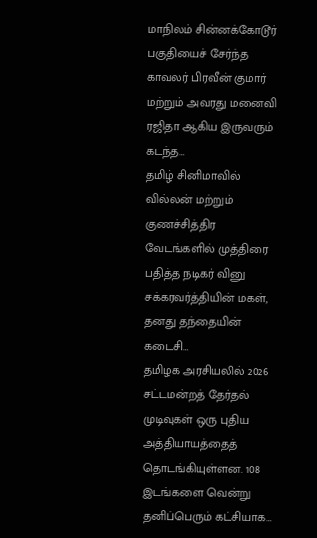மாநிலம் சின்னக்கோடூர் பகுதியைச் சேர்ந்த காவலர் பிரவீன் குமார் மற்றும் அவரது மனைவி ரஜிதா ஆகிய இருவரும் கடந்த…
தமிழ் சினிமாவில் வில்லன் மற்றும் குணச்சித்திர வேடங்களில் முத்திரை பதித்த நடிகர் வினு சக்கரவர்த்தியின் மகள், தனது தந்தையின் கடைசி…
தமிழக அரசியலில் 2026 சட்டமன்றத் தேர்தல் முடிவுகள் ஒரு புதிய அத்தியாயத்தைத் தொடங்கியுள்ளன. 108 இடங்களை வென்று தனிப்பெரும் கட்சியாக…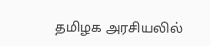தமிழக அரசியலில்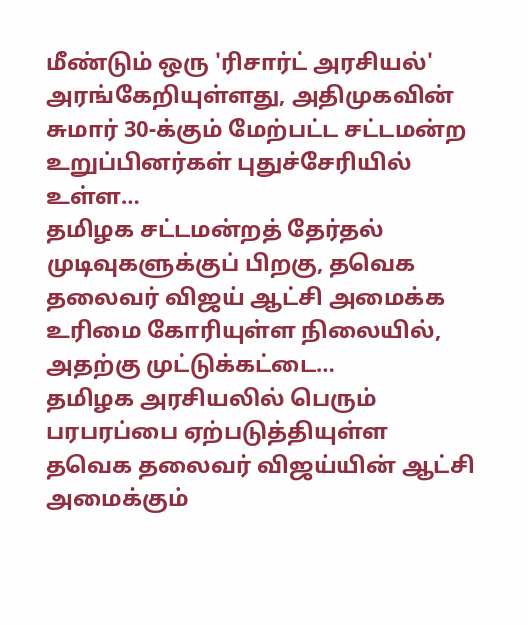மீண்டும் ஒரு 'ரிசார்ட் அரசியல்' அரங்கேறியுள்ளது, அதிமுகவின் சுமார் 30-க்கும் மேற்பட்ட சட்டமன்ற உறுப்பினர்கள் புதுச்சேரியில் உள்ள…
தமிழக சட்டமன்றத் தேர்தல் முடிவுகளுக்குப் பிறகு, தவெக தலைவர் விஜய் ஆட்சி அமைக்க உரிமை கோரியுள்ள நிலையில், அதற்கு முட்டுக்கட்டை…
தமிழக அரசியலில் பெரும் பரபரப்பை ஏற்படுத்தியுள்ள தவெக தலைவர் விஜய்யின் ஆட்சி அமைக்கும்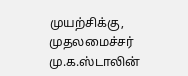முயற்சிக்கு, முதலமைச்சர் மு.க.ஸ்டாலின்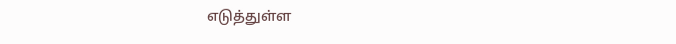எடுத்துள்ள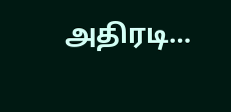அதிரடி…